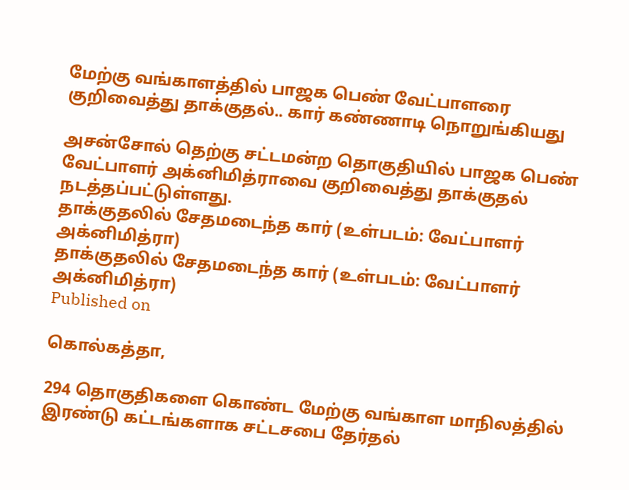மேற்கு வங்காளத்தில் பாஜக பெண் வேட்பாளரை குறிவைத்து தாக்குதல்.. கார் கண்ணாடி நொறுங்கியது

அசன்சோல் தெற்கு சட்டமன்ற தொகுதியில் பாஜக பெண் வேட்பாளர் அக்னிமித்ராவை குறிவைத்து தாக்குதல் நடத்தப்பட்டுள்ளது.
தாக்குதலில் சேதமடைந்த கார் (உள்படம்: வேட்பாளர் அக்னிமித்ரா)
தாக்குதலில் சேதமடைந்த கார் (உள்படம்: வேட்பாளர் அக்னிமித்ரா)
Published on

கொல்கத்தா,

294 தொகுதிகளை கொண்ட மேற்கு வங்காள மாநிலத்தில் இரண்டு கட்டங்களாக சட்டசபை தேர்தல்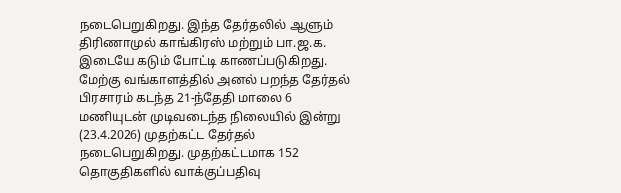நடைபெறுகிறது. இந்த தேர்தலில் ஆளும் திரிணாமுல் காங்கிரஸ் மற்றும் பா.ஜ.க. இடையே கடும் போட்டி காணப்படுகிறது. மேற்கு வங்காளத்தில் அனல் பறந்த தேர்தல் பிரசாரம் கடந்த 21-ந்தேதி மாலை 6 மணியுடன் முடிவடைந்த நிலையில் இன்று (23.4.2026) முதற்கட்ட தேர்தல் நடைபெறுகிறது. முதற்கட்டமாக 152 தொகுதிகளில் வாக்குப்பதிவு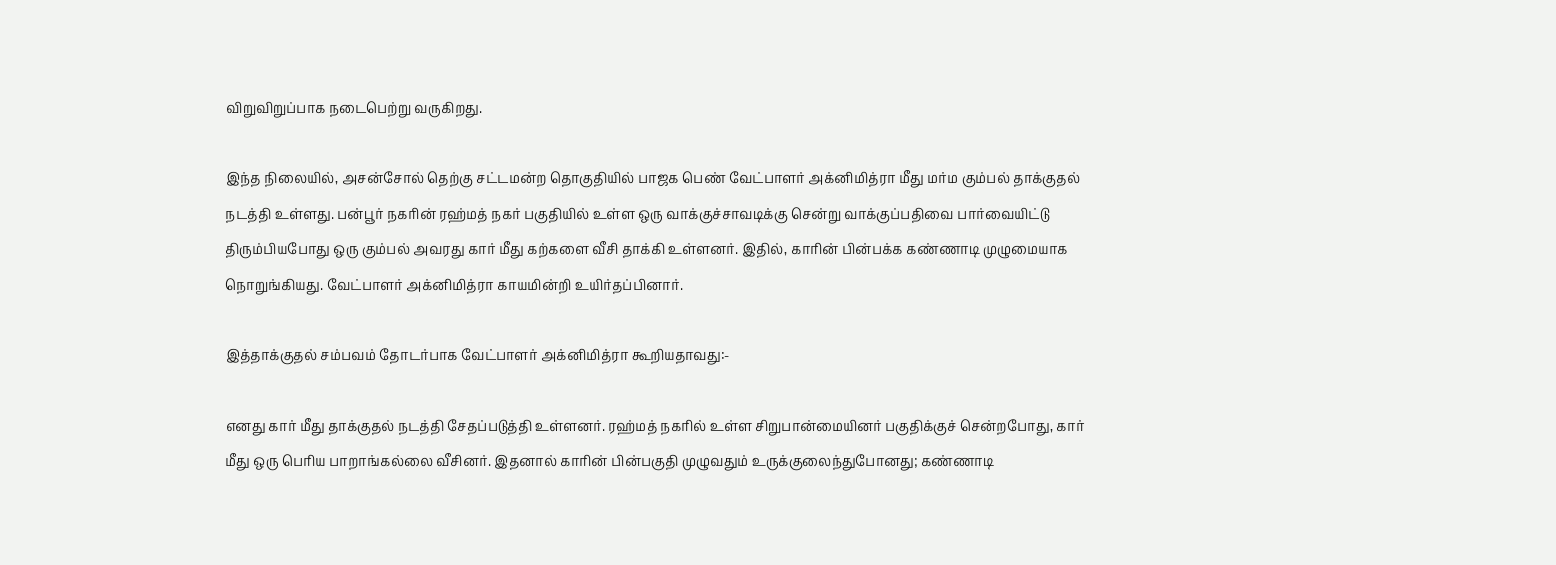விறுவிறுப்பாக நடைபெற்று வருகிறது.

இந்த நிலையில், அசன்சோல் தெற்கு சட்டமன்ற தொகுதியில் பாஜக பெண் வேட்பாளர் அக்னிமித்ரா மீது மர்ம கும்பல் தாக்குதல் நடத்தி உள்ளது. பன்பூர் நகரின் ரஹ்மத் நகர் பகுதியில் உள்ள ஒரு வாக்குச்சாவடிக்கு சென்று வாக்குப்பதிவை பார்வையிட்டு திரும்பியபோது ஒரு கும்பல் அவரது கார் மீது கற்களை வீசி தாக்கி உள்ளனர். இதில், காரின் பின்பக்க கண்ணாடி முழுமையாக நொறுங்கியது. வேட்பாளர் அக்னிமித்ரா காயமின்றி உயிர்தப்பினார்.

இத்தாக்குதல் சம்பவம் தோடர்பாக வேட்பாளர் அக்னிமித்ரா கூறியதாவது:-

எனது கார் மீது தாக்குதல் நடத்தி சேதப்படுத்தி உள்ளனர். ரஹ்மத் நகரில் உள்ள சிறுபான்மையினர் பகுதிக்குச் சென்றபோது, கார் மீது ஒரு பெரிய பாறாங்கல்லை வீசினர். இதனால் காரின் பின்பகுதி முழுவதும் உருக்குலைந்துபோனது; கண்ணாடி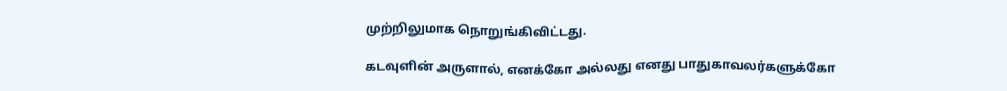முற்றிலுமாக நொறுங்கிவிட்டது.

கடவுளின் அருளால், எனக்கோ அல்லது எனது பாதுகாவலர்களுக்கோ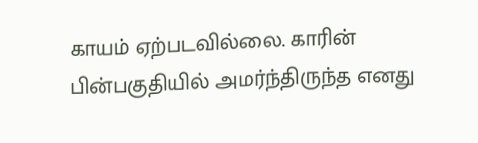காயம் ஏற்படவில்லை. காரின் பின்பகுதியில் அமர்ந்திருந்த எனது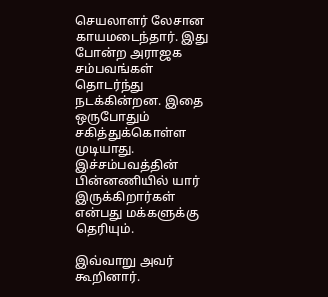செயலாளர் லேசான காயமடைந்தார். இது போன்ற அராஜக சம்பவங்கள் தொடர்ந்து நடக்கின்றன. இதை ஒருபோதும் சகித்துக்கொள்ள முடியாது. இச்சம்பவத்தின் பின்னணியில் யார் இருக்கிறார்கள் என்பது மக்களுக்கு தெரியும்.

இவ்வாறு அவர் கூறினார்.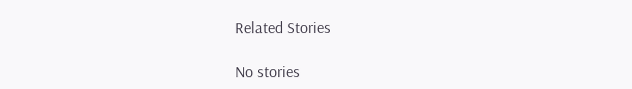Related Stories

No stories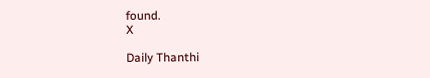found.
X

Daily Thanthi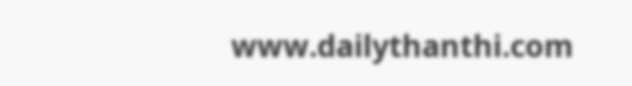www.dailythanthi.com